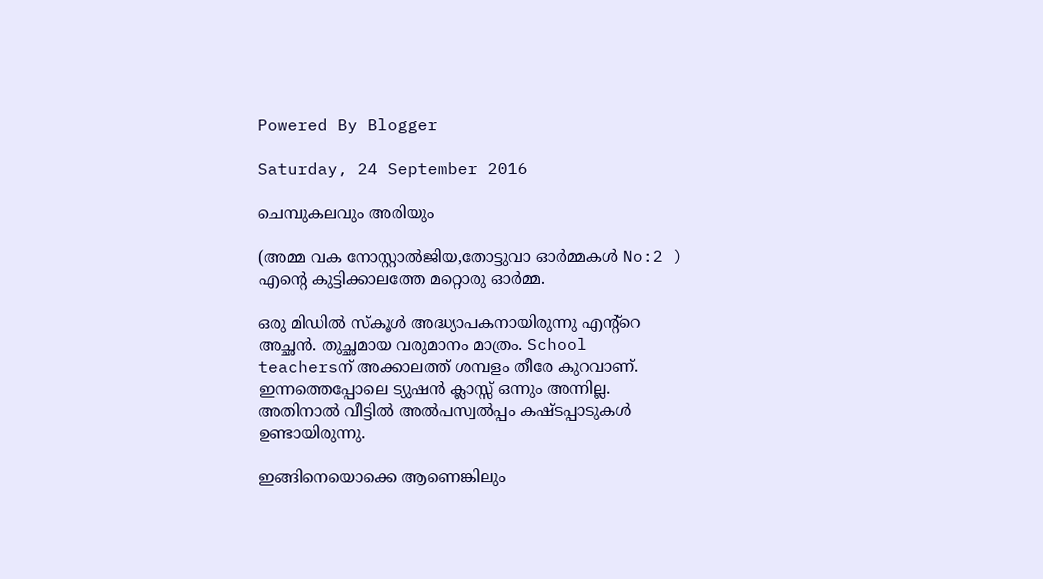Powered By Blogger

Saturday, 24 September 2016

ചെമ്പുകലവും അരിയും

(അമ്മ വക നോസ്റ്റാല്‍ജിയ,തോട്ടുവാ ഓര്‍മ്മകള്‍ No:2 )
എന്‍റെ കുട്ടിക്കാലത്തേ മറ്റൊരു ഓര്‍മ്മ.

ഒരു മിഡില്‍ സ്കൂള്‍ അദ്ധ്യാപകനായിരുന്നു എന്‍റ്റെ അച്ഛന്‍. തുച്ഛമായ വരുമാനം മാത്രം. School teachersന് അക്കാലത്ത് ശമ്പളം തീരേ കുറവാണ്. ഇന്നത്തെപ്പോലെ ട്യുഷന്‍ ക്ലാസ്സ്‌ ഒന്നും അന്നില്ല. അതിനാല്‍ വീട്ടില്‍ അല്‍പസ്വല്‍പ്പം കഷ്ടപ്പാടുകള്‍ ഉണ്ടായിരുന്നു.

ഇങ്ങിനെയൊക്കെ ആണെങ്കിലും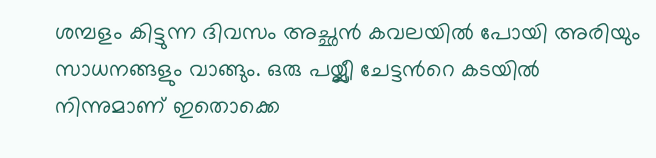ശമ്പളം കിട്ടുന്ന ദിവസം അച്ഛന്‍ കവലയില്‍ പോയി അരിയും സാധനങ്ങളും വാങ്ങും. ഒരു പയ്യ്ലീ ചേട്ടന്‍റെ കടയില്‍ നിന്നുമാണ് ഇതൊക്കെ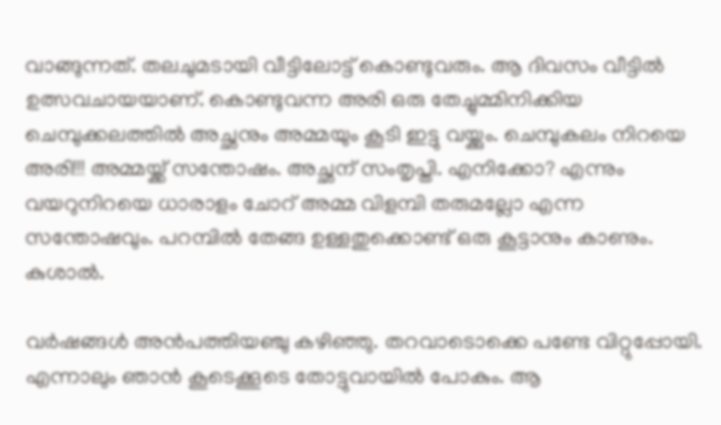വാങ്ങുന്നത്. തലചുമടായി വീട്ടിലോട്ട് കൊണ്ടുവരും. ആ ദിവസം വീട്ടില്‍ ഉത്സവചായയാണ്. കൊണ്ടുവന്ന അരി ഒരു തേച്ചുമ്മിനിക്കിയ ചെമ്പുക്കലത്തില്‍ അച്ഛനും അമ്മയും കൂടി ഇട്ടു വയ്ക്കും. ചെമ്പുകലം നിറയെ അരി!!! അമ്മയ്ക്ക് സന്തോഷം. അച്ഛന് സംതൃപ്തി. എനിക്കോ? എന്നും വയറുനിറയെ ധാരാളം ചോറ് അമ്മ വിളമ്പി തരുമല്ലോ എന്ന സന്തോഷവും. പറമ്പില്‍ തേങ്ങ ഉള്ളതുക്കൊണ്ട് ഒരു കൂട്ടാനും കാണും. കുശാല്‍.

വര്‍ഷങ്ങള്‍ അന്‍പത്തിയഞ്ചു കഴിഞ്ഞു. തറവാടൊക്കെ പണ്ടേ വിറ്റുപ്പോയി. എന്നാലും ഞാന്‍ കൂടെക്കൂടെ തോട്ടുവായില്‍ പോകും. ആ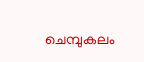ചെമ്പുകലം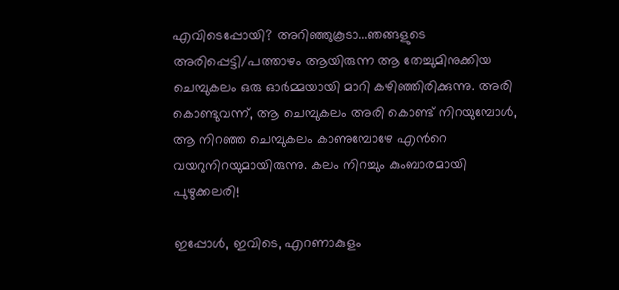എവിടെപ്പോയി? അറിഞ്ഞുകൂടാ...ഞങ്ങളുടെ അരിപ്പെട്ടി/പത്താഴം ആയിരുന്ന ആ തേച്ചുമിനുക്കിയ ചെമ്പുകലം ഒരു ഓര്‍മ്മയായി മാറി കഴിഞ്ഞിരിക്കുന്നു. അരി കൊണ്ടുവന്ന്, ആ ചെമ്പുകലം അരി കൊണ്ട് നിറയുമ്പോള്‍, ആ നിറഞ്ഞ ചെമ്പുകലം കാണുമ്പോഴേ എന്‍റെ വയറുനിറയുമായിരുന്നു. കലം നിറച്ചും കുംബാരമായി പുഴുക്കലരി!

ഇപ്പോള്‍, ഇവിടെ, എറണാകുളം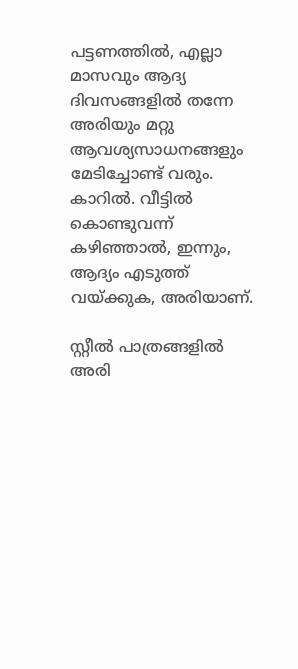പട്ടണത്തില്‍, എല്ലാ മാസവും ആദ്യ ദിവസങ്ങളില്‍ തന്നേ അരിയും മറ്റു ആവശ്യസാധനങ്ങളും മേടിച്ചോണ്ട് വരും. കാറില്‍. വീട്ടില്‍ കൊണ്ടുവന്ന് കഴിഞ്ഞാല്‍, ഇന്നും, ആദ്യം എടുത്ത് വയ്ക്കുക, അരിയാണ്.

സ്റ്റീല്‍ പാത്രങ്ങളില്‍ അരി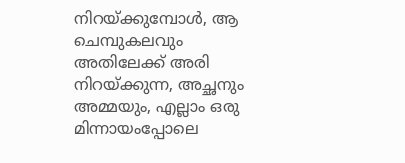നിറയ്ക്കുമ്പോള്‍, ആ ചെമ്പുകലവും അതിലേക്ക് അരി നിറയ്ക്കുന്ന, അച്ഛനും അമ്മയും, എല്ലാം ഒരു മിന്നായംപ്പോലെ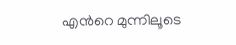എന്‍റെ മുന്നിലൂടെ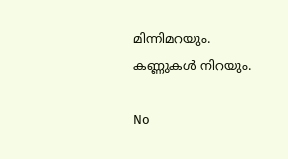മിന്നിമറയും. കണ്ണുകള്‍ നിറയും.

No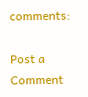comments:

Post a Comment